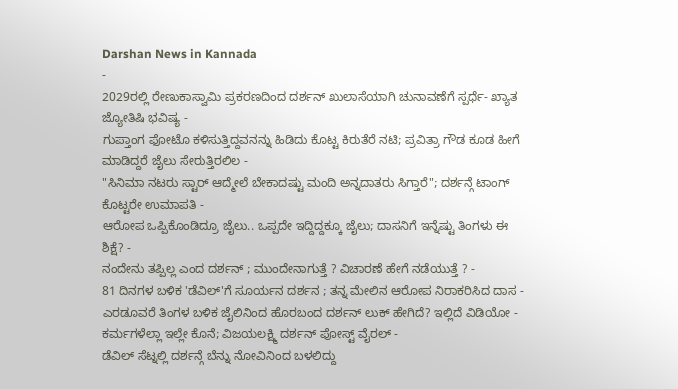Darshan News in Kannada
-
2029ರಲ್ಲಿ ರೇಣುಕಾಸ್ವಾಮಿ ಪ್ರಕರಣದಿಂದ ದರ್ಶನ್ ಖುಲಾಸೆಯಾಗಿ ಚುನಾವಣೆಗೆ ಸ್ಪರ್ಧೆ- ಖ್ಯಾತ ಜ್ಯೋತಿಷಿ ಭವಿಷ್ಯ -
ಗುಪ್ತಾಂಗ ಫೋಟೊ ಕಳಿಸುತ್ತಿದ್ದವನನ್ನು ಹಿಡಿದು ಕೊಟ್ಟ ಕಿರುತೆರೆ ನಟಿ; ಪ್ರವಿತ್ರಾ ಗೌಡ ಕೂಡ ಹೀಗೆ ಮಾಡಿದ್ದರೆ ಜೈಲು ಸೇರುತ್ತಿರಲಿಲ -
"ಸಿನಿಮಾ ನಟರು ಸ್ಟಾರ್ ಆದ್ಮೇಲೆ ಬೇಕಾದಷ್ಟು ಮಂದಿ ಅನ್ನದಾತರು ಸಿಗ್ತಾರೆ"; ದರ್ಶನ್ಗೆ ಟಾಂಗ್ ಕೊಟ್ಟರೇ ಉಮಾಪತಿ -
ಆರೋಪ ಒಪ್ಪಿಕೊಂಡಿದ್ರೂ ಜೈಲು.. ಒಪ್ಪದೇ ಇದ್ದಿದ್ದಕ್ಕೂ ಜೈಲು; ದಾಸನಿಗೆ ಇನ್ನೆಷ್ಟು ತಿಂಗಳು ಈ ಶಿಕ್ಷೆ? -
ನಂದೇನು ತಪ್ಪಿಲ್ಲ ಎಂದ ದರ್ಶನ್ ; ಮುಂದೇನಾಗುತ್ತೆ ? ವಿಚಾರಣೆ ಹೇಗೆ ನಡೆಯುತ್ತೆ ? -
81 ದಿನಗಳ ಬಳಿಕ 'ಡೆವಿಲ್'ಗೆ ಸೂರ್ಯನ ದರ್ಶನ ; ತನ್ನ ಮೇಲಿನ ಆರೋಪ ನಿರಾಕರಿಸಿದ ದಾಸ -
ಎರಡೂವರೆ ತಿಂಗಳ ಬಳಿಕ ಜೈಲಿನಿಂದ ಹೊರಬಂದ ದರ್ಶನ್ ಲುಕ್ ಹೇಗಿದೆ? ಇಲ್ಲಿದೆ ವಿಡಿಯೋ -
ಕರ್ಮಗಳೆಲ್ಲಾ ಇಲ್ಲೇ ಕೊನೆ; ವಿಜಯಲಕ್ಷ್ಮಿ ದರ್ಶನ್ ಪೋಸ್ಟ್ ವೈರಲ್ -
ಡೆವಿಲ್ ಸೆಟ್ನಲ್ಲಿ ದರ್ಶನ್ಗೆ ಬೆನ್ನು ನೋವಿನಿಂದ ಬಳಲಿದ್ದು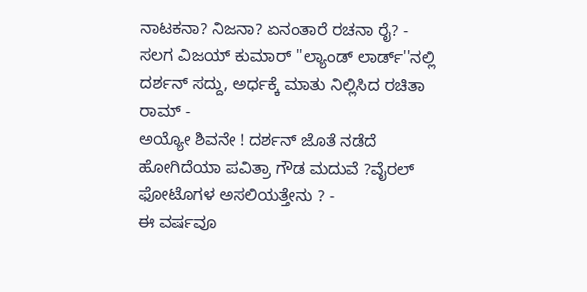ನಾಟಕನಾ? ನಿಜನಾ? ಏನಂತಾರೆ ರಚನಾ ರೈ? -
ಸಲಗ ವಿಜಯ್ ಕುಮಾರ್ ''ಲ್ಯಾಂಡ್ ಲಾರ್ಡ್''ನಲ್ಲಿ ದರ್ಶನ್ ಸದ್ದು, ಅರ್ಧಕ್ಕೆ ಮಾತು ನಿಲ್ಲಿಸಿದ ರಚಿತಾ ರಾಮ್ -
ಅಯ್ಯೋ ಶಿವನೇ ! ದರ್ಶನ್ ಜೊತೆ ನಡೆದೆ ಹೋಗಿದೆಯಾ ಪವಿತ್ರಾ ಗೌಡ ಮದುವೆ ?ವೈರಲ್ ಫೋಟೊಗಳ ಅಸಲಿಯತ್ತೇನು ? -
ಈ ವರ್ಷವೂ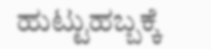ಹುಟ್ಟುಹಬ್ಬಕ್ಕೆ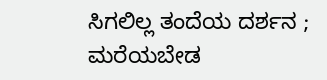ಸಿಗಲಿಲ್ಲ ತಂದೆಯ ದರ್ಶನ ; ಮರೆಯಬೇಡ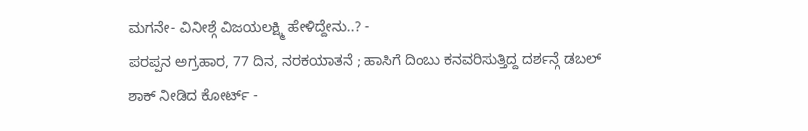ಮಗನೇ- ವಿನೀಶ್ಗೆ ವಿಜಯಲಕ್ಷ್ಮಿ ಹೇಳಿದ್ದೇನು..? -
ಪರಪ್ಪನ ಅಗ್ರಹಾರ, 77 ದಿನ, ನರಕಯಾತನೆ ; ಹಾಸಿಗೆ ದಿಂಬು ಕನವರಿಸುತ್ತಿದ್ದ ದರ್ಶನ್ಗೆ ಡಬಲ್ ಶಾಕ್ ನೀಡಿದ ಕೋರ್ಟ್ -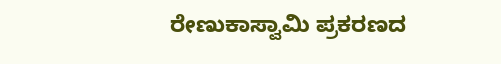ರೇಣುಕಾಸ್ವಾಮಿ ಪ್ರಕರಣದ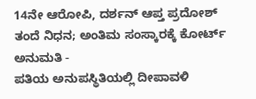14ನೇ ಆರೋಪಿ, ದರ್ಶನ್ ಆಪ್ತ ಪ್ರದೋಶ್ ತಂದೆ ನಿಧನ; ಅಂತಿಮ ಸಂಸ್ಕಾರಕ್ಕೆ ಕೋರ್ಟ್ ಅನುಮತಿ -
ಪತಿಯ ಅನುಪಸ್ಥಿತಿಯಲ್ಲಿ ದೀಪಾವಳಿ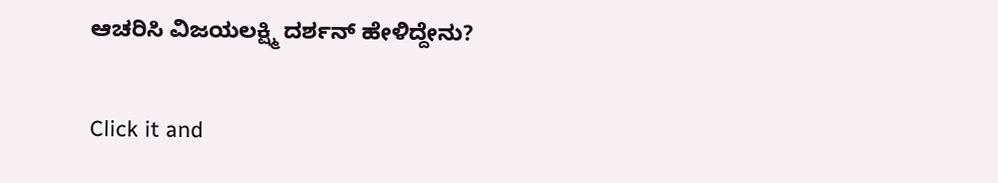ಆಚರಿಸಿ ವಿಜಯಲಕ್ಷ್ಮಿ ದರ್ಶನ್ ಹೇಳಿದ್ದೇನು?


Click it and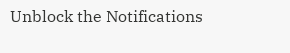Unblock the Notifications